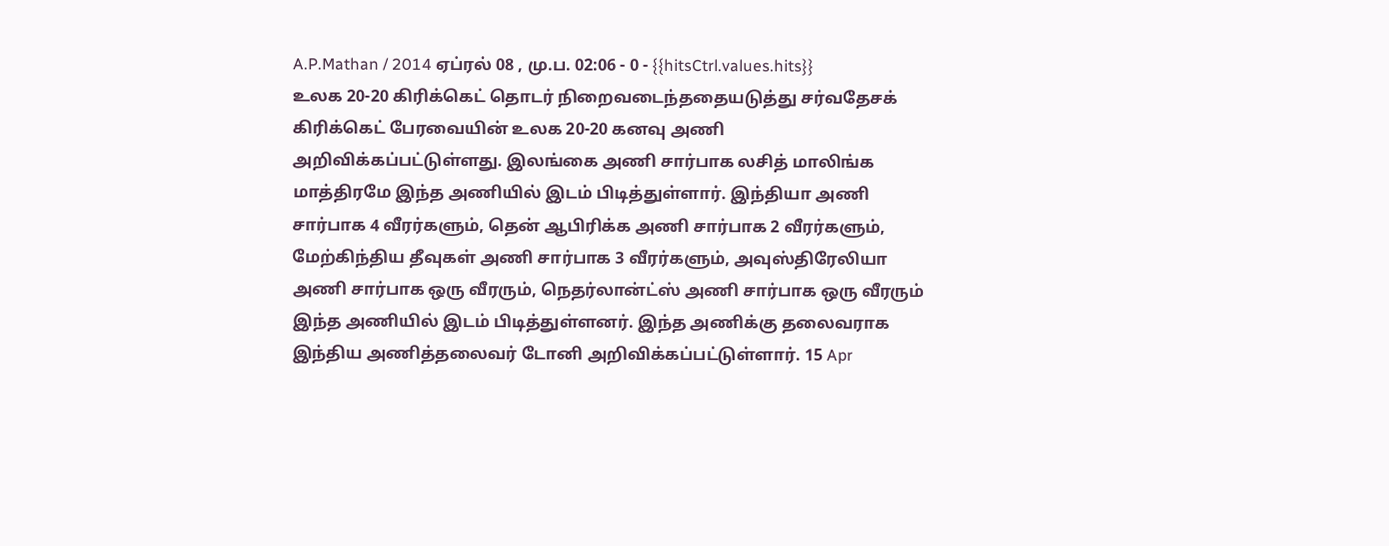A.P.Mathan / 2014 ஏப்ரல் 08 , மு.ப. 02:06 - 0 - {{hitsCtrl.values.hits}}
உலக 20-20 கிரிக்கெட் தொடர் நிறைவடைந்ததையடுத்து சர்வதேசக் கிரிக்கெட் பேரவையின் உலக 20-20 கனவு அணி அறிவிக்கப்பட்டுள்ளது. இலங்கை அணி சார்பாக லசித் மாலிங்க மாத்திரமே இந்த அணியில் இடம் பிடித்துள்ளார். இந்தியா அணி சார்பாக 4 வீரர்களும், தென் ஆபிரிக்க அணி சார்பாக 2 வீரர்களும், மேற்கிந்திய தீவுகள் அணி சார்பாக 3 வீரர்களும், அவுஸ்திரேலியா அணி சார்பாக ஒரு வீரரும், நெதர்லான்ட்ஸ் அணி சார்பாக ஒரு வீரரும் இந்த அணியில் இடம் பிடித்துள்ளனர். இந்த அணிக்கு தலைவராக இந்திய அணித்தலைவர் டோனி அறிவிக்கப்பட்டுள்ளார். 15 Apr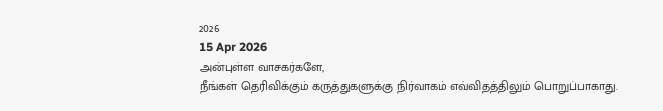2026
15 Apr 2026
அன்புள்ள வாசகர்களே,
நீங்கள் தெரிவிக்கும் கருத்துகளுக்கு நிர்வாகம் எவ்விதத்திலும் பொறுப்பாகாது.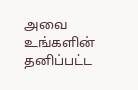அவை உங்களின் தனிப்பட்ட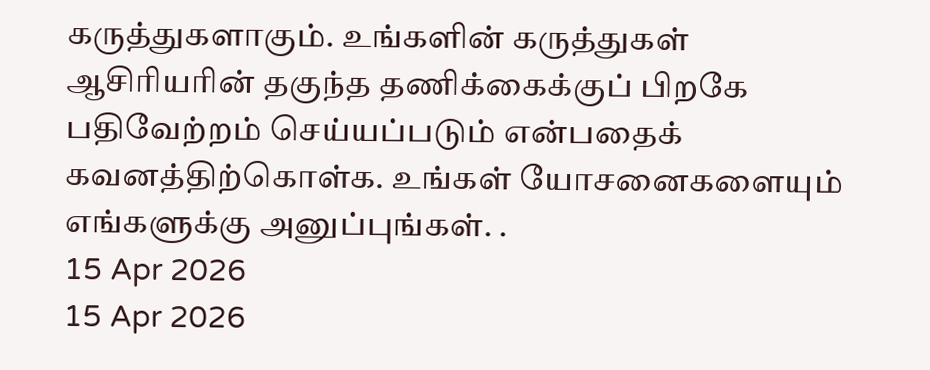கருத்துகளாகும். உங்களின் கருத்துகள் ஆசிரியரின் தகுந்த தணிக்கைக்குப் பிறகே பதிவேற்றம் செய்யப்படும் என்பதைக் கவனத்திற்கொள்க. உங்கள் யோசனைகளையும் எங்களுக்கு அனுப்புங்கள். .
15 Apr 2026
15 Apr 2026